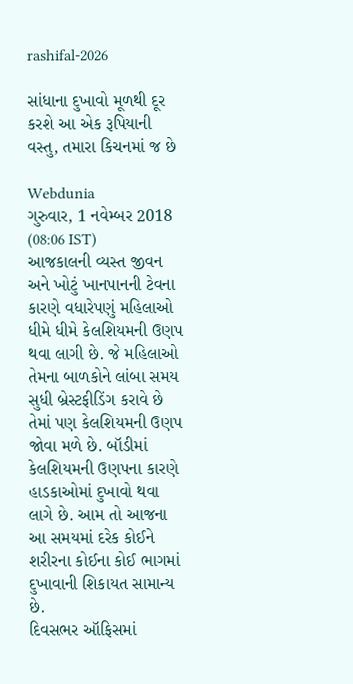rashifal-2026

સાંધાના દુખાવો મૂળથી દૂર કરશે આ એક રૂપિયાની વસ્તુ, તમારા કિચનમાં જ છે

Webdunia
ગુરુવાર, 1 નવેમ્બર 2018 (08:06 IST)
આજકાલની વ્યસ્ત જીવન અને ખોટું ખાનપાનની ટેવના કારણે વધારેપણું મહિલાઓ ધીમે ધીમે કેલશિયમની ઉણપ થવા લાગી છે. જે મહિલાઓ તેમના બાળકોને લાંબા સમય સુધી બ્રેસ્ટફીડિંગ કરાવે છે તેમાં પણ કેલશિયમની ઉણપ જોવા મળે છે. બૉડીમાં કેલશિયમની ઉણપના કારણે હાડકાઓમાં દુખાવો થવા લાગે છે. આમ તો આજના આ સમયમાં દરેક કોઈને શરીરના કોઈના કોઈ ભાગમાં દુખાવાની શિકાયત સામાન્ય છે.
દિવસભર ઑફિસમાં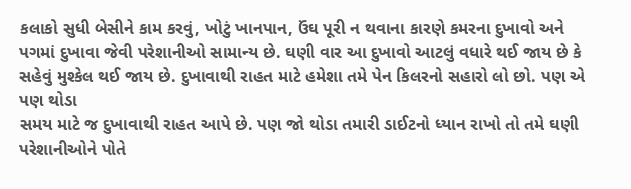કલાકો સુધી બેસીને કામ કરવું, ખોટું ખાનપાન, ઉંઘ પૂરી ન થવાના કારણે કમરના દુખાવો અને પગમાં દુખાવા જેવી પરેશાનીઓ સામાન્ય છે. ઘણી વાર આ દુખાવો આટલું વધારે થઈ જાય છે કે સહેવું મુશ્કેલ થઈ જાય છે. દુખાવાથી રાહત માટે હમેશા તમે પેન કિલરનો સહારો લો છો. પણ એ પણ થોડા
સમય માટે જ દુખાવાથી રાહત આપે છે. પણ જો થોડા તમારી ડાઈટનો ધ્યાન રાખો તો તમે ઘણી પરેશાનીઓને પોતે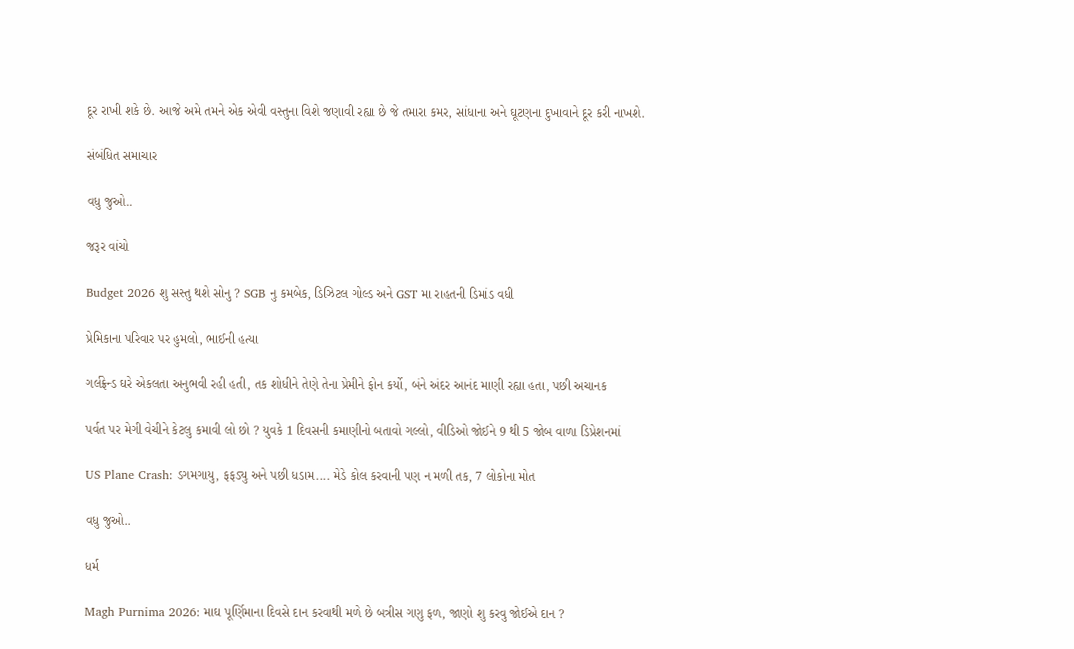દૂર રાખી શકે છે. આજે અમે તમને એક એવી વસ્તુના વિશે જણાવી રહ્યા છે જે તમારા કમર, સાંધાના અને ઘૂટણના દુખાવાને દૂર કરી નાખશે.

સંબંધિત સમાચાર

વધુ જુઓ..

જરૂર વાંચો

Budget 2026 શુ સસ્તુ થશે સોનુ ? SGB નુ કમબેક, ડિઝિટલ ગોલ્ડ અને GST મા રાહતની ડિમાંડ વધી

પ્રેમિકાના પરિવાર પર હુમલો, ભાઈની હત્યા

ગર્લફ્રેન્ડ ઘરે એકલતા અનુભવી રહી હતી, તક શોધીને તેણે તેના પ્રેમીને ફોન કર્યો, બંને અંદર આનંદ માણી રહ્યા હતા, પછી અચાનક

પર્વત પર મેગી વેચીને કેટલુ કમાવી લો છો ? યુવકે 1 દિવસની કમાણીનો બતાવો ગલ્લો, વીડિઓ જોઈને 9 થી 5 જોબ વાળા ડિપ્રેશનમાં

US Plane Crash: ડગમગાયુ, ફફડ્યુ અને પછી ધડામ.... મેડે કોલ કરવાની પણ ન મળી તક, 7 લોકોના મોત

વધુ જુઓ..

ધર્મ

Magh Purnima 2026: માઘ પૂર્ણિમાના દિવસે દાન કરવાથી મળે છે બત્રીસ ગણુ ફળ, જાણો શુ કરવુ જોઈએ દાન ?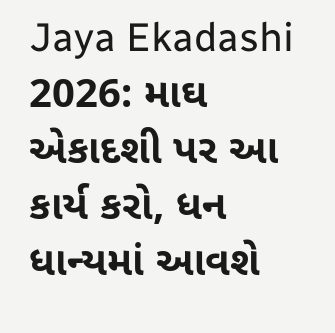Jaya Ekadashi 2026: માઘ એકાદશી પર આ કાર્ય કરો, ધન ધાન્યમાં આવશે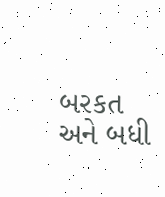બરકત અને બધી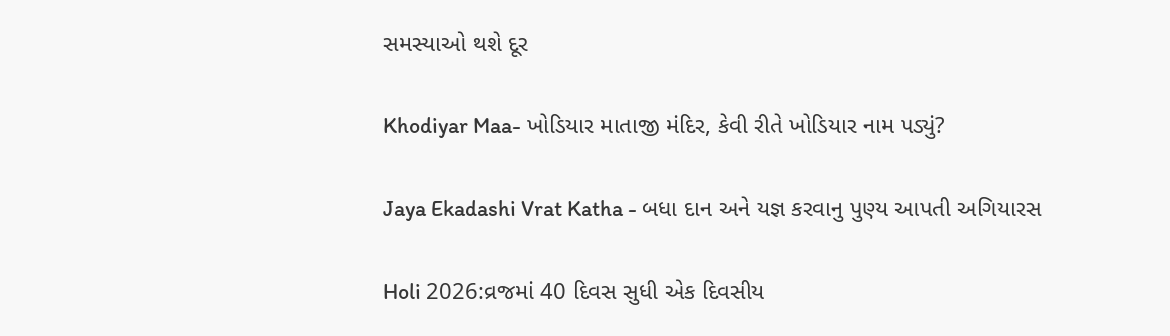સમસ્યાઓ થશે દૂર

Khodiyar Maa- ખોડિયાર માતાજી મંદિર, કેવી રીતે ખોડિયાર નામ પડ્યું?

Jaya Ekadashi Vrat Katha - બધા દાન અને યજ્ઞ કરવાનુ પુણ્ય આપતી અગિયારસ

Holi 2026:વ્રજમાં 40 દિવસ સુધી એક દિવસીય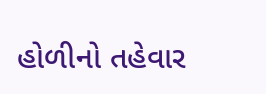હોળીનો તહેવાર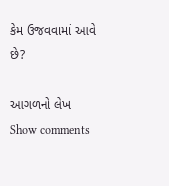કેમ ઉજવવામાં આવે છે?

આગળનો લેખ
Show comments